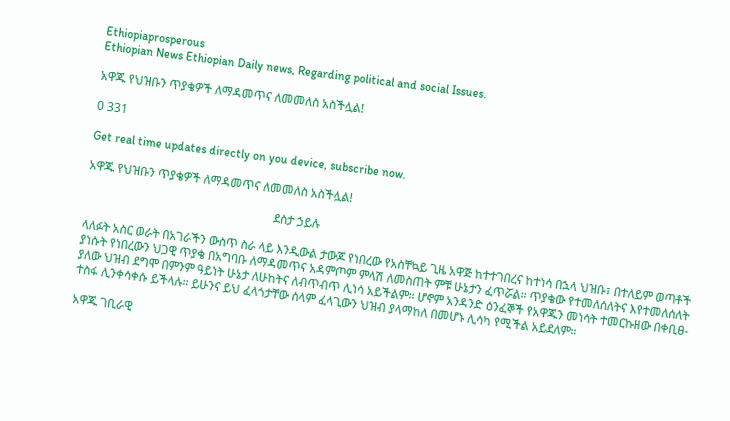Ethiopiaprosperous
Ethiopian News Ethiopian Daily news, Regarding political and social Issues.

አዋጁ የህዝቡን ጥያቄዎች ለማዳመጥና ለመመለስ አስችሏል!

0 331

Get real time updates directly on you device, subscribe now.

አዋጁ የህዝቡን ጥያቄዎች ለማዳመጥና ለመመለስ አስችሏል!

                                                               ደስታ ኃይሉ

ላለፉት አስር ወራት በአገራችን ውስጥ ስራ ላይ እንዲውል ታውጆ የነበረው የአስቸኳይ ጊዜ አዋጅ ከተተገበረና ከተነሳ በኋላ ህዝቡ፣ በተለይም ወጣቶች ያነሱት የነበረውን ህጋዊ ጥያቄ በአግባቡ ለማዳመጥና አዳምጦም ምላሽ ለመስጠት ምቹ ሁኔታን ፈጥሯል። ጥያቄው የተመለሰለትና እየተመለሰለት ያለው ህዝብ ደግሞ በምንም ዓይነት ሁኔታ ለሁከትና ለብጥብጥ ሊነሳ አይችልም። ሆኖም አንዳንድ ዕንፈኞች የአዋጁን መነሳት ተመርኩዘው በቀቢፀ-ተስፋ ሊንቀሳቀሱ ይችላሉ። ይሁንና ይህ ፈላጎታቸው ሰላም ፈላጊውን ህዝብ ያላማከለ በመሆኑ ሊሳካ የሚችል አይደለም።

አዋጁ ገቢራዊ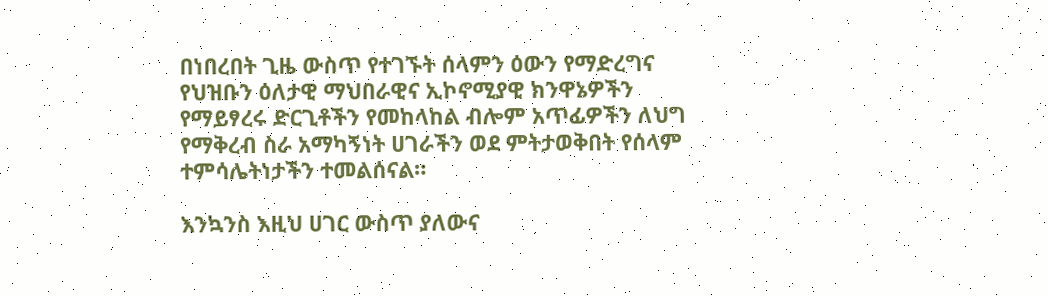በነበረበት ጊዜ ውስጥ የተገኙት ሰላምን ዕውን የማድረግና የህዝቡን ዕለታዊ ማህበራዊና ኢኮኖሚያዊ ክንዋኔዎችን የማይፃረሩ ድርጊቶችን የመከላከል ብሎም አጥፊዎችን ለህግ የማቅረብ ስራ አማካኝነት ሀገራችን ወደ ምትታወቅበት የሰላም ተምሳሌትነታችን ተመልሰናል።

እንኳንስ እዚህ ሀገር ውስጥ ያለውና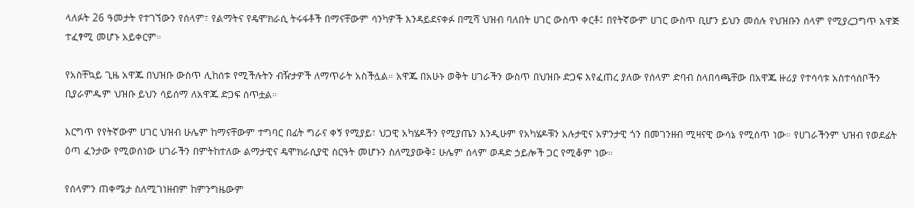ላለፉት 26 ዓመታት የተገኘውን የሰላም፣ የልማትና የዴሞክራሲ ትሩፋቶች በማናቸውም ሳንካዎች እንዳይደናቀፉ በሚሻ ህዝብ ባለበት ሀገር ውስጥ ቀርቶ፤ በየትኛውም ሀገር ውስጥ ቢሆን ይህን መሰሉ የህዝቡን ሰላም የሚያረጋግጥ አዋጅ ተፈፃሚ መሆኑ አይቀርም።

የአስቸኳይ ጊዜ አዋጁ በህዝቡ ውስጥ ሊከሰቱ የሚችሉትን ብዥታዎች ለማጥራት አስችሏል። አዋጁ በአሁኑ ወቅት ሀገራችን ውስጥ በህዝቡ ድጋፍ እየፈጠረ ያለው የሰላም ድባብ ስላበሳጫቸው በአዋጁ ዙሪያ የተሳሳቱ አስተሳሰቦችን ቢያራምዱም ህዝቡ ይህን ሳይሰማ ለአዋጁ ድጋፍ ሰጥቷል።

እርግጥ የየትኛውም ሀገር ህዝብ ሁሌም ከማናቸውም ተግባር በፊት ግራና ቀኝ የሚያይ፣ ህጋዊ አካሄዶችን የሚያጤን እንዲሁም የአካሄዶቹን አሉታዊና አዎንታዊ ጎን በመገንዘብ ሚዛናዊ ውሳኔ የሚሰጥ ነው። የሀገራችንም ህዝብ የወደፊት ዕጣ ፈንታው የሚወሰነው ሀገራችን በምትከተለው ልማታዊና ዴሞክራሲያዊ ስርዓት መሆኑን ስለሚያውቅ፤ ሁሌም ሰላም ወዳድ ኃይሎች ጋር የሚቆም ነው።

የሰላምን ጠቀሜታ ስለሚገነዘብም ከምንግዜውም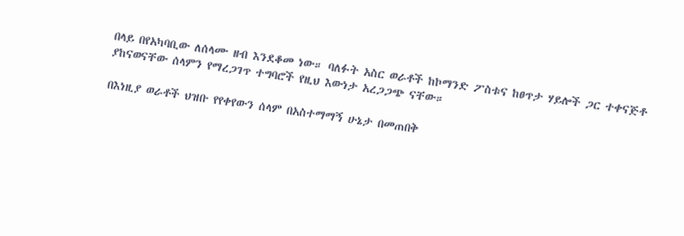በላይ በየአካባቢው ለሰላሙ ዘብ እንደቆመ ነው። ባለፉት አስር ወራቶች ከኮማንድ ፖስቱና ከፀጥታ ሃይሎች ጋር ተቀናጅቶ ያከናወናቸው ሰላምን የማረጋገጥ ተግባሮች የዚህ እውነታ አረጋጋጭ ናቸው።

በእነዚያ ወራቶች ህዝቡ የየቀየውን ሰላም በአስተማማኝ ሁኔታ በመጠበቅ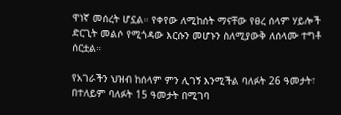ዋነኛ መሰረት ሆኗል። የቀየው ለሚከሰት ማናቸው የፀረ ሰላም ሃይሎች ድርጊት መልሶ የሚጎዳው እርሱን መሆኑን ስለሚያውቅ ለሰላሙ ተግቶ ሰርቷል።

የአገራችን ህዝብ ከሰላም ምን ሊገኝ እንሚችል ባለፉት 26 ዓመታት፣ በተለይም ባለፉት 15 ዓመታት በሚገባ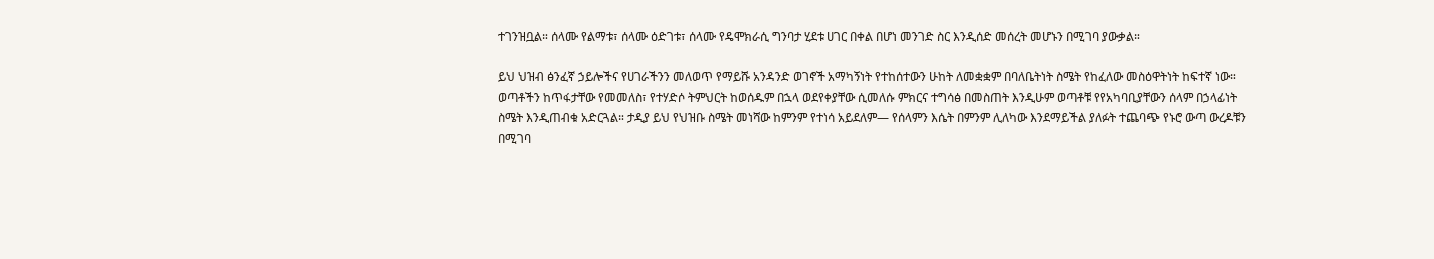ተገንዝቧል። ሰላሙ የልማቱ፣ ሰላሙ ዕድገቱ፣ ሰላሙ የዴሞክራሲ ግንባታ ሂደቱ ሀገር በቀል በሆነ መንገድ ስር እንዲሰድ መሰረት መሆኑን በሚገባ ያውቃል።

ይህ ህዝብ ፅንፈኛ ኃይሎችና የሀገራችንን መለወጥ የማይሹ አንዳንድ ወገኖች አማካኝነት የተከሰተውን ሁከት ለመቋቋም በባለቤትነት ስሜት የከፈለው መስዕዋትነት ከፍተኛ ነው። ወጣቶችን ከጥፋታቸው የመመለስ፣ የተሃድሶ ትምህርት ከወሰዱም በኋላ ወደየቀያቸው ሲመለሱ ምክርና ተግሳፅ በመስጠት እንዲሁም ወጣቶቹ የየአካባቢያቸውን ሰላም በኃላፊነት ስሜት እንዲጠብቁ አድርጓል። ታዲያ ይህ የህዝቡ ስሜት መነሻው ከምንም የተነሳ አይደለም— የሰላምን እሴት በምንም ሊለካው እንደማይችል ያለፉት ተጨባጭ የኑሮ ውጣ ውረዶቹን በሚገባ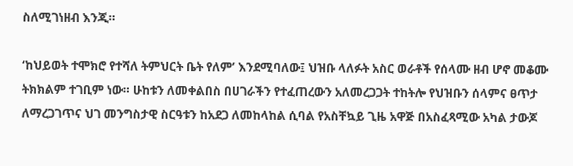ስለሚገነዘብ እንጂ።

‘ከህይወት ተሞክሮ የተሻለ ትምህርት ቤት የለም’ እንደሚባለው፤ ህዝቡ ላለፉት አስር ወራቶች የሰላሙ ዘብ ሆኖ መቆሙ ትክክልም ተገቢም ነው። ሁከቱን ለመቀልበስ በሀገራችን የተፈጠረውን አለመረጋጋት ተከትሎ የህዝቡን ሰላምና ፀጥታ ለማረጋገጥና ህገ መንግስታዊ ስርዓቱን ከአደጋ ለመከላከል ሲባል የአስቸኳይ ጊዜ አዋጅ በአስፈጻሚው አካል ታውጆ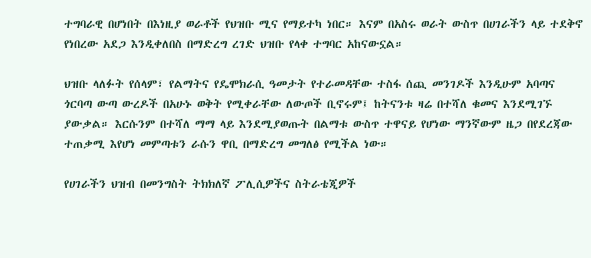ተግባራዊ በሆነበት በእነዚያ ወራቶች የህዝቡ ሚና የማይተካ ነበር። እናም በአስሩ ወራት ውስጥ በሀገራችን ላይ ተደቅኖ የነበረው አደጋ እንዲቀለበስ በማድረግ ረገድ ህዝቡ የላቀ ተግባር አከናውኗል።

ህዝቡ ላለፉት የሰላም፣ የልማትና የዴሞክራሲ ዓመታት የተራመዳቸው ተስፋ ሰጪ መንገዶች እንዲሁም አባጣና ጎርባጣ ውጣ ውረዶች በአሁኑ ወቅት የሚቀራቸው ለውጦች ቢኖሩም፤ ከትናንቱ ዛሬ በተሻለ ቁመና እንደሚገኙ ያውቃል። እርሱንም በተሻለ ማማ ላይ እንደሚያወጡት በልማቱ ውስጥ ተዋናይ የሆነው ማንኛውም ዜጋ በየደረጃው ተጠቃሚ እየሆነ መምጣቱን ራሱን ዋቢ በማድረግ መግለፅ የሚችል ነው።

የሀገራችን ህዝብ በመንግስት ትክክለኛ ፖሊሲዎችና ስትራቴጂዎች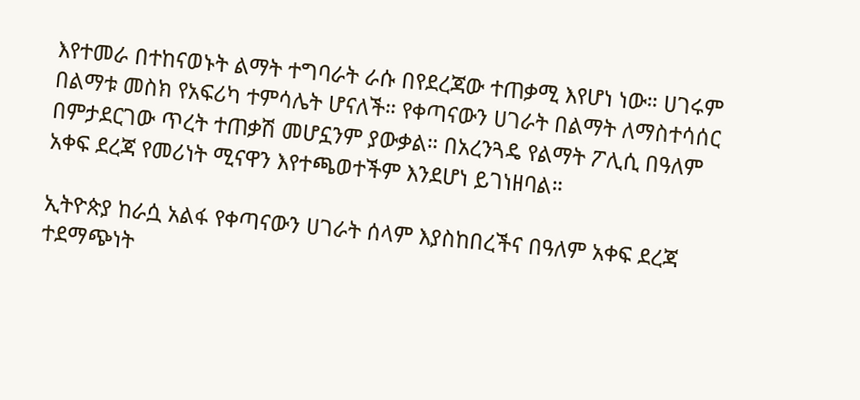እየተመራ በተከናወኑት ልማት ተግባራት ራሱ በየደረጃው ተጠቃሚ እየሆነ ነው። ሀገሩም በልማቱ መስክ የአፍሪካ ተምሳሌት ሆናለች። የቀጣናውን ሀገራት በልማት ለማስተሳሰር በምታደርገው ጥረት ተጠቃሽ መሆኗንም ያውቃል። በአረንጓዴ የልማት ፖሊሲ በዓለም አቀፍ ደረጃ የመሪነት ሚናዋን እየተጫወተችም እንደሆነ ይገነዘባል።

ኢትዮጵያ ከራሷ አልፋ የቀጣናውን ሀገራት ሰላም እያስከበረችና በዓለም አቀፍ ደረጃ ተደማጭነት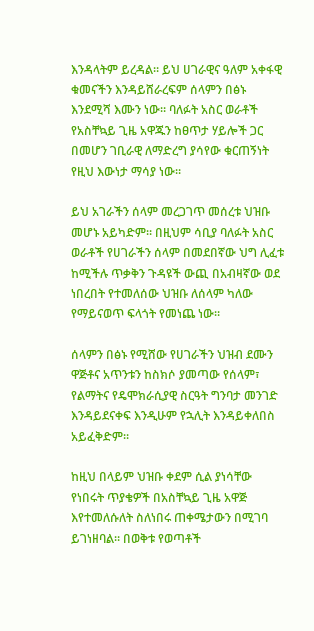እንዳላትም ይረዳል። ይህ ሀገራዊና ዓለም አቀፋዊ ቁመናችን እንዳይሸራረፍም ሰላምን በፅኑ እንደሚሻ እሙን ነው። ባለፉት አስር ወራቶች የአስቸኳይ ጊዜ አዋጁን ከፀጥታ ሃይሎች ጋር በመሆን ገቢራዊ ለማድረግ ያሳየው ቁርጠኝነት የዚህ እውነታ ማሳያ ነው።

ይህ አገራችን ሰላም መረጋገጥ መሰረቱ ህዝቡ መሆኑ አይካድም። በዚህም ሳቢያ ባለፉት አስር ወራቶች የሀገራችን ሰላም በመደበኛው ህግ ሊፈቱ ከሚችሉ ጥቃቅን ጉዳዩች ውጪ በአብዛኛው ወደ ነበረበት የተመለሰው ህዝቡ ለሰላም ካለው የማይናወጥ ፍላጎት የመነጨ ነው።

ሰላምን በፅኑ የሚሸው የሀገራችን ህዝብ ደሙን ዋጅቶና አጥንቱን ከስክሶ ያመጣው የሰላም፣ የልማትና የዴሞክራሲያዊ ስርዓት ግንባታ መንገድ እንዳይደናቀፍ እንዲሁም የኋሊት እንዳይቀለበስ አይፈቅድም።

ከዚህ በላይም ህዝቡ ቀደም ሲል ያነሳቸው የነበሩት ጥያቄዎች በአስቸኳይ ጊዜ አዋጅ እየተመለሱለት ስለነበሩ ጠቀሜታውን በሚገባ ይገነዘባል። በወቅቱ የወጣቶች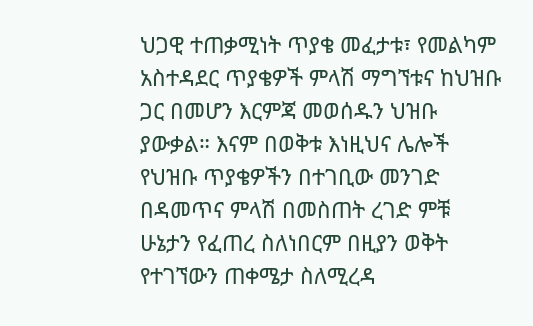ህጋዊ ተጠቃሚነት ጥያቄ መፈታቱ፣ የመልካም አስተዳደር ጥያቄዎች ምላሽ ማግኘቱና ከህዝቡ ጋር በመሆን እርምጃ መወሰዱን ህዝቡ ያውቃል። እናም በወቅቱ እነዚህና ሌሎች የህዝቡ ጥያቄዎችን በተገቢው መንገድ በዳመጥና ምላሽ በመስጠት ረገድ ምቹ ሁኔታን የፈጠረ ስለነበርም በዚያን ወቅት የተገኘውን ጠቀሜታ ስለሚረዳ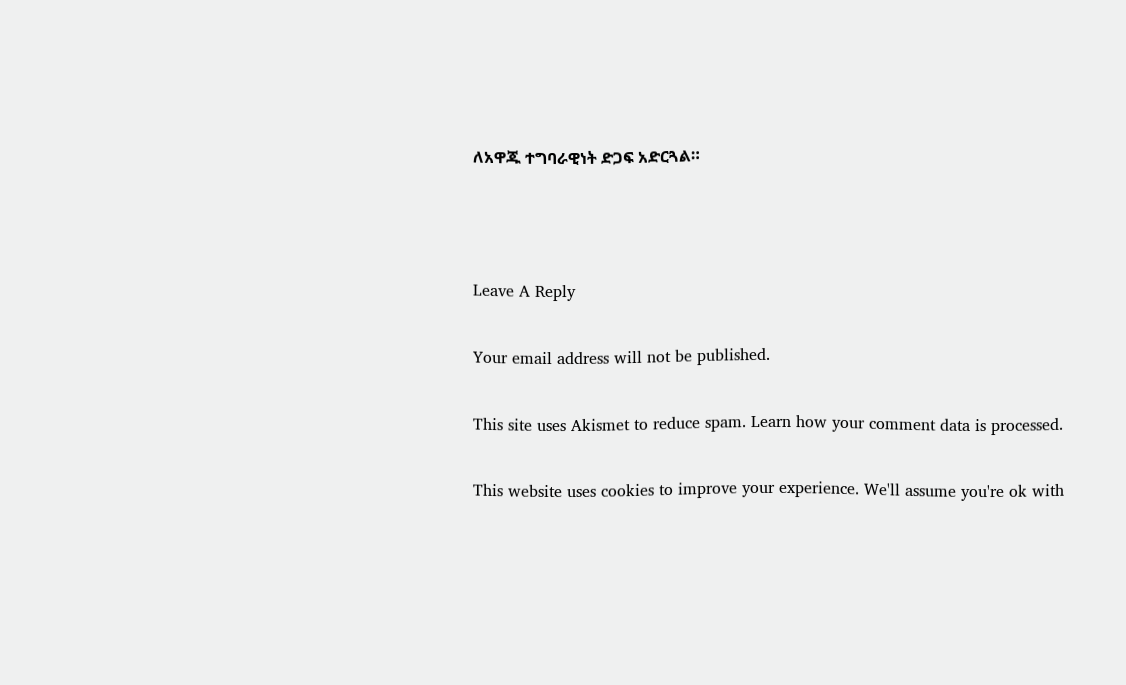ለአዋጁ ተግባራዊነት ድጋፍ አድርጓል።



Leave A Reply

Your email address will not be published.

This site uses Akismet to reduce spam. Learn how your comment data is processed.

This website uses cookies to improve your experience. We'll assume you're ok with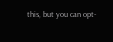this, but you can opt-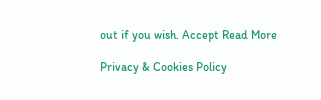out if you wish. Accept Read More

Privacy & Cookies Policy